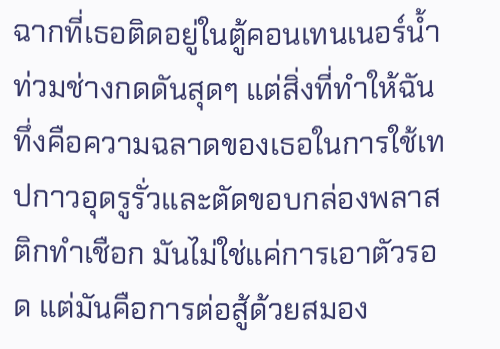ฉากที่เธอติดอยู่ในตู้คอนเทนเนอร์น้ำท่วมช่างกดดันสุดๆ แต่สิ่งที่ทำให้ฉันทึ่งคือความฉลาดของเธอในการใช้เทปกาวอุดรูรั่วและตัดขอบกล่องพลาสติกทำเชือก มันไม่ใช่แค่การเอาตัวรอด แต่มันคือการต่อสู้ด้วยสมอง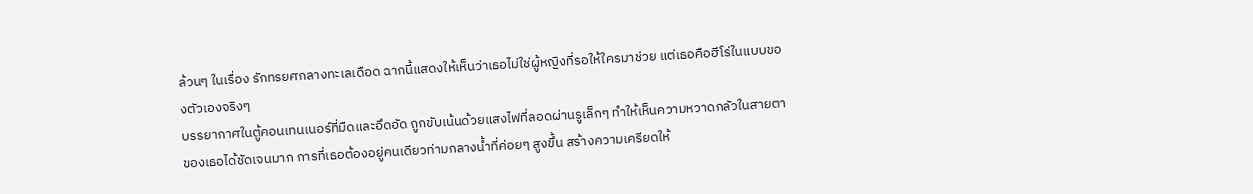ล้วนๆ ในเรื่อง รักทรยศกลางทะเลเดือด ฉากนี้แสดงให้เห็นว่าเธอไม่ใช่ผู้หญิงที่รอให้ใครมาช่วย แต่เธอคือฮีโร่ในแบบของตัวเองจริงๆ
บรรยากาศในตู้คอนเทนเนอร์ที่มืดและอึดอัด ถูกขับเน้นด้วยแสงไฟที่ลอดผ่านรูเล็กๆ ทำให้เห็นความหวาดกลัวในสายตาของเธอได้ชัดเจนมาก การที่เธอต้องอยู่คนเดียวท่ามกลางน้ำที่ค่อยๆ สูงขึ้น สร้างความเครียดให้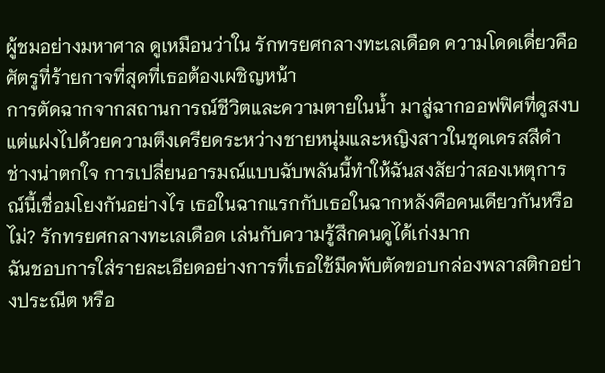ผู้ชมอย่างมหาศาล ดูเหมือนว่าใน รักทรยศกลางทะเลเดือด ความโดดเดี่ยวคือศัตรูที่ร้ายกาจที่สุดที่เธอต้องเผชิญหน้า
การตัดฉากจากสถานการณ์ชีวิตและความตายในน้ำ มาสู่ฉากออฟฟิศที่ดูสงบแต่แฝงไปด้วยความตึงเครียดระหว่างชายหนุ่มและหญิงสาวในชุดเดรสสีดำช่างน่าตกใจ การเปลี่ยนอารมณ์แบบฉับพลันนี้ทำให้ฉันสงสัยว่าสองเหตุการณ์นี้เชื่อมโยงกันอย่างไร เธอในฉากแรกกับเธอในฉากหลังคือคนเดียวกันหรือไม่? รักทรยศกลางทะเลเดือด เล่นกับความรู้สึกคนดูได้เก่งมาก
ฉันชอบการใส่รายละเอียดอย่างการที่เธอใช้มีดพับตัดขอบกล่องพลาสติกอย่างประณีต หรือ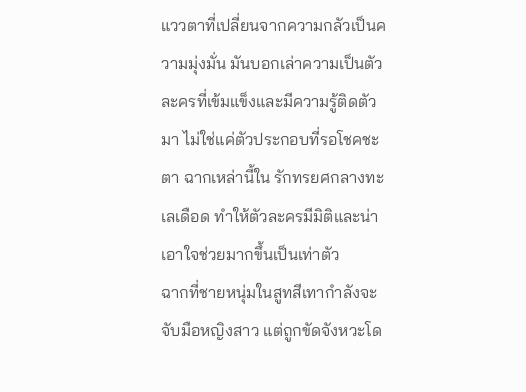แววตาที่เปลี่ยนจากความกลัวเป็นความมุ่งมั่น มันบอกเล่าความเป็นตัวละครที่เข้มแข็งและมีความรู้ติดตัวมา ไม่ใช่แค่ตัวประกอบที่รอโชคชะตา ฉากเหล่านี้ใน รักทรยศกลางทะเลเดือด ทำให้ตัวละครมีมิติและน่าเอาใจช่วยมากขึ้นเป็นเท่าตัว
ฉากที่ชายหนุ่มในสูทสีเทากำลังจะจับมือหญิงสาว แต่ถูกขัดจังหวะโด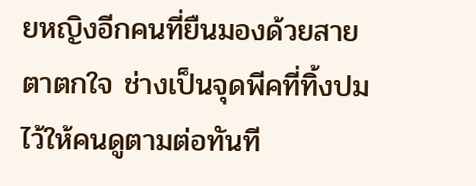ยหญิงอีกคนที่ยืนมองด้วยสายตาตกใจ ช่างเป็นจุดพีคที่ทิ้งปมไว้ให้คนดูตามต่อทันที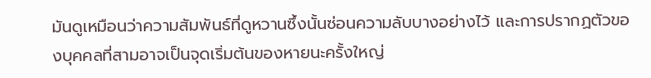มันดูเหมือนว่าความสัมพันธ์ที่ดูหวานซึ้งนั้นซ่อนความลับบางอย่างไว้ และการปรากฏตัวของบุคคลที่สามอาจเป็นจุดเริ่มต้นของหายนะครั้งใหญ่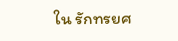ใน รักทรยศ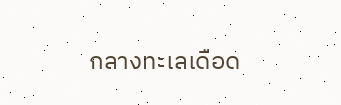กลางทะเลเดือด